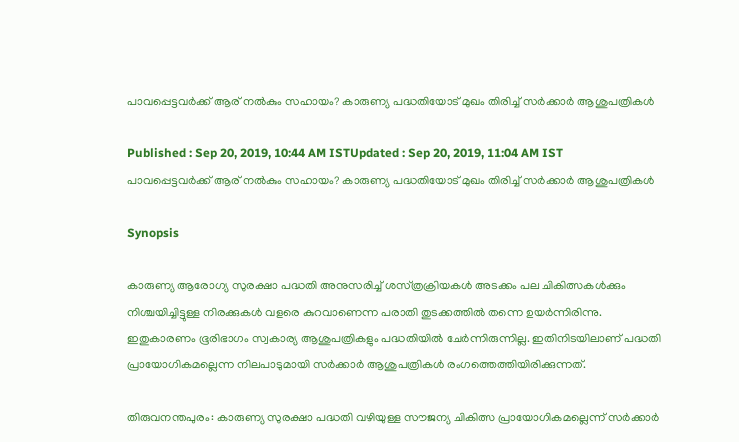പാവപ്പെട്ടവർക്ക് ആര് നൽകും സഹായം? കാരുണ്യ പദ്ധതിയോട് മുഖം തിരിച്ച് സർക്കാർ ആശുപത്രികൾ

Published : Sep 20, 2019, 10:44 AM ISTUpdated : Sep 20, 2019, 11:04 AM IST
പാവപ്പെട്ടവർക്ക് ആര് നൽകും സഹായം? കാരുണ്യ പദ്ധതിയോട് മുഖം തിരിച്ച് സർക്കാർ ആശുപത്രികൾ

Synopsis

കാരുണ്യ ആരോഗ്യ സുരക്ഷാ പദ്ധതി അനുസരിച്ച് ശസ്‌ത്രക്രിയകൾ അടക്കം പല ചികിത്സകൾക്കും നിശ്ചയിച്ചിട്ടുള്ള നിരക്കുകൾ വളരെ കുറവാണെന്ന പരാതി തുടക്കത്തിൽ തന്നെ ഉയർന്നിരിന്നു. ഇതുകാരണം ഭൂരിഭാഗം സ്വകാര്യ ആശുപത്രികളും പദ്ധതിയിൽ ചേർന്നിരുന്നില്ല. ഇതിനിടയിലാണ് പദ്ധതി പ്രായോഗികമല്ലെന്ന നിലപാടുമായി സർക്കാർ ആശുപത്രികൾ രംഗത്തെത്തിയിരിക്കുന്നത്.

തിരുവനന്തപുരം: കാരുണ്യ സുരക്ഷാ പദ്ധതി വഴിയുള്ള സൗജന്യ ചികിത്സ പ്രായോഗികമല്ലെന്ന് സർക്കാർ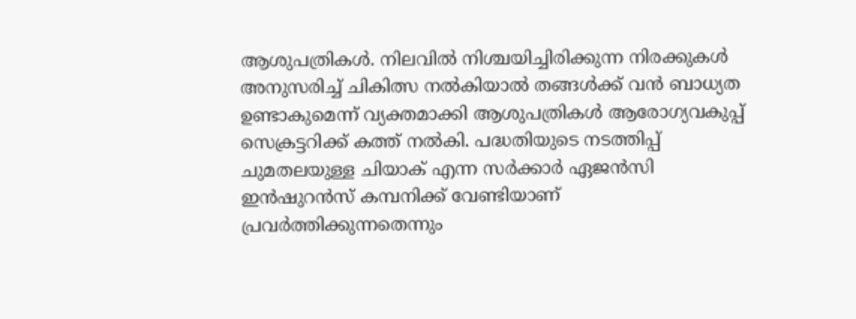ആശുപത്രികൾ. നിലവിൽ നിശ്ചയിച്ചിരിക്കുന്ന നിരക്കുകൾ അനുസരിച്ച് ചികിത്സ നൽകിയാൽ തങ്ങൾക്ക് വൻ ബാധ്യത ഉണ്ടാകുമെന്ന് വ്യക്തമാക്കി ആശുപത്രികൾ ആരോഗ്യവകുപ്പ് സെക്രട്ടറിക്ക് കത്ത് നൽകി. പദ്ധതിയുടെ നടത്തിപ്പ് ചുമതലയുള്ള ‌ചിയാക് എന്ന സര്‍ക്കാര്‍ ഏജൻസി ഇൻഷുറൻസ് കമ്പനിക്ക് വേണ്ടിയാണ് പ്രവർത്തിക്കുന്നതെന്നും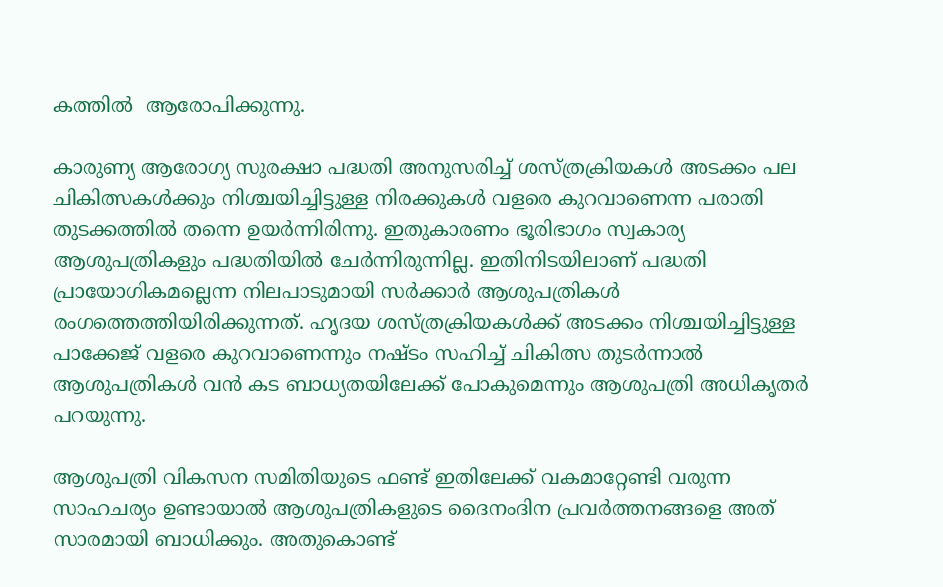കത്തിൽ  ആരോപിക്കുന്നു.

കാരുണ്യ ആരോഗ്യ സുരക്ഷാ പദ്ധതി അനുസരിച്ച് ശസ്‌ത്രക്രിയകൾ അടക്കം പല ചികിത്സകൾക്കും നിശ്ചയിച്ചിട്ടുള്ള നിരക്കുകൾ വളരെ കുറവാണെന്ന പരാതി തുടക്കത്തിൽ തന്നെ ഉയർന്നിരിന്നു. ഇതുകാരണം ഭൂരിഭാഗം സ്വകാര്യ ആശുപത്രികളും പദ്ധതിയിൽ ചേർന്നിരുന്നില്ല. ഇതിനിടയിലാണ് പദ്ധതി പ്രായോഗികമല്ലെന്ന നിലപാടുമായി സർക്കാർ ആശുപത്രികൾ രംഗത്തെത്തിയിരിക്കുന്നത്. ഹൃദയ ശസ്ത്രക്രിയകൾക്ക് അടക്കം നിശ്ചയിച്ചിട്ടുള്ള പാക്കേജ് വളരെ കുറവാണെന്നും നഷ്ടം സഹിച്ച് ചികിത്സ തുടർന്നാൽ ആശുപത്രികൾ വൻ കട ബാധ്യതയിലേക്ക് പോകുമെന്നും ആശുപത്രി അധികൃതർ പറയുന്നു.

ആശുപത്രി വികസന സമിതിയുടെ ഫണ്ട് ഇതിലേക്ക് വകമാറ്റേണ്ടി വരുന്ന സാഹചര്യം ഉണ്ടായാൽ ആശുപത്രികളുടെ ദൈനംദിന പ്രവർത്തനങ്ങളെ അത് സാരമായി ബാധിക്കും. അതുകൊണ്ട്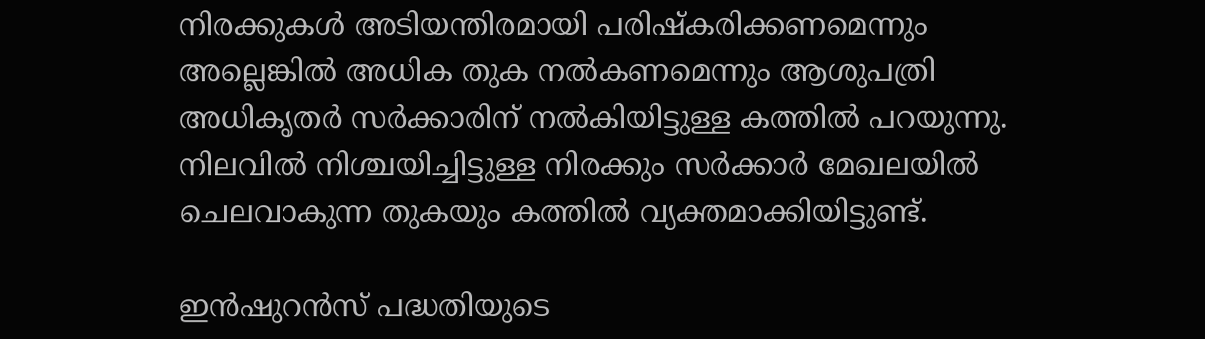നിരക്കുകൾ അടിയന്തിരമായി പരിഷ്കരിക്കണമെന്നും അല്ലെങ്കിൽ അധിക തുക നൽകണമെന്നും ആശുപത്രി അധികൃതർ സർക്കാരിന് നൽകിയിട്ടുള്ള കത്തിൽ പറയുന്നു. നിലവിൽ നിശ്ചയിച്ചിട്ടുള്ള നിരക്കും സർക്കാർ മേഖലയിൽ ചെലവാകുന്ന തുകയും കത്തിൽ വ്യക്തമാക്കിയിട്ടുണ്ട്.

ഇൻഷുറൻസ്‌ പദ്ധതിയുടെ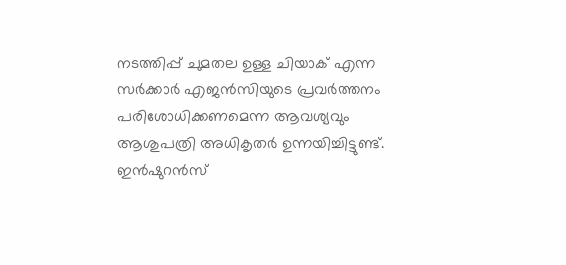നടത്തിപ്പ് ചുമതല ഉള്ള ചിയാക് എന്ന സർക്കാർ എജൻസിയുടെ പ്രവർത്തനം പരിശോധിക്കണമെന്ന ആവശ്യവും ആശുപത്രി അധികൃതർ ഉന്നയിച്ചിട്ടുണ്ട്. ഇൻഷുറൻസ്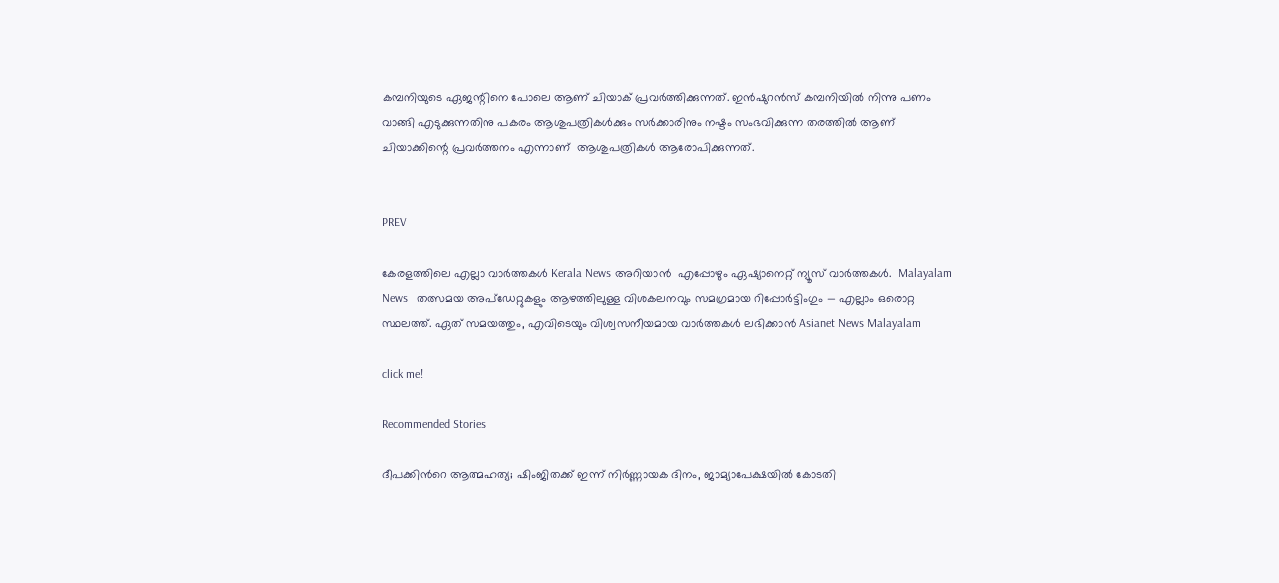കമ്പനിയുടെ ഏജന്റിനെ പോലെ ആണ് ചിയാക് പ്രവർത്തിക്കുന്നത്. ഇൻഷുറൻസ് കമ്പനിയിൽ നിന്നു പണം വാങ്ങി എടുക്കുന്നതിനു പകരം ആശുപത്രികൾക്കും സർക്കാരിനും നഷ്ടം സംഭവിക്കുന്ന തരത്തിൽ ആണ് ചിയാക്കിന്റെ പ്രവർത്തനം എന്നാണ്  ആശുപത്രികൾ ആരോപിക്കുന്നത്.


PREV

കേരളത്തിലെ എല്ലാ വാർത്തകൾ Kerala News അറിയാൻ  എപ്പോഴും ഏഷ്യാനെറ്റ് ന്യൂസ് വാർത്തകൾ.  Malayalam News   തത്സമയ അപ്‌ഡേറ്റുകളും ആഴത്തിലുള്ള വിശകലനവും സമഗ്രമായ റിപ്പോർട്ടിംഗും — എല്ലാം ഒരൊറ്റ സ്ഥലത്ത്. ഏത് സമയത്തും, എവിടെയും വിശ്വസനീയമായ വാർത്തകൾ ലഭിക്കാൻ Asianet News Malayalam

click me!

Recommended Stories

ദീപക്കിന്‍റെ ആത്മഹത്യ; ഷിംജിതക്ക് ഇന്ന് നിർണ്ണായക ദിനം, ജാമ്യാപേക്ഷയിൽ കോടതി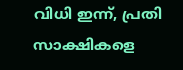വിധി ഇന്ന്, പ്രതി സാക്ഷികളെ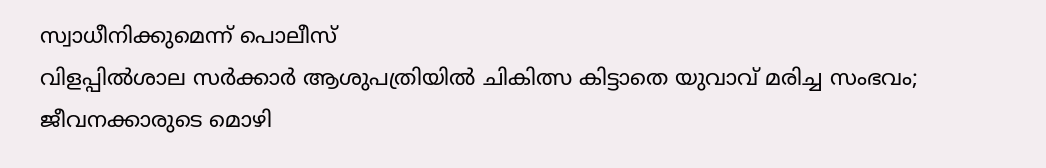സ്വാധീനിക്കുമെന്ന് പൊലീസ്
വിളപ്പിൽശാല സർക്കാർ ആശുപത്രിയിൽ ചികിത്സ കിട്ടാതെ യുവാവ് മരിച്ച സംഭവം; ജീവനക്കാരുടെ മൊഴി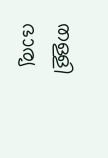തള്ളി ഭാര്യ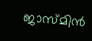ജാസ്മിന്‍